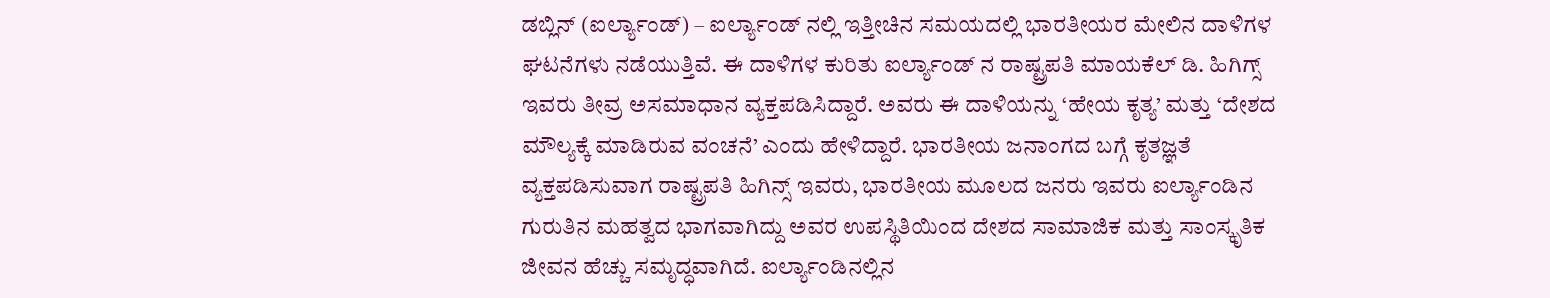ಡಬ್ಲಿನ್ (ಐರ್ಲ್ಯಾಂಡ್) – ಐರ್ಲ್ಯಾಂಡ್ ನಲ್ಲಿ ಇತ್ತೀಚಿನ ಸಮಯದಲ್ಲಿ ಭಾರತೀಯರ ಮೇಲಿನ ದಾಳಿಗಳ ಘಟನೆಗಳು ನಡೆಯುತ್ತಿವೆ. ಈ ದಾಳಿಗಳ ಕುರಿತು ಐರ್ಲ್ಯಾಂಡ್ ನ ರಾಷ್ಟ್ರಪತಿ ಮಾಯಕೆಲ್ ಡಿ. ಹಿಗಿಗ್ಸ್ ಇವರು ತೀವ್ರ ಅಸಮಾಧಾನ ವ್ಯಕ್ತಪಡಿಸಿದ್ದಾರೆ. ಅವರು ಈ ದಾಳಿಯನ್ನು ‘ಹೇಯ ಕೃತ್ಯ’ ಮತ್ತು ‘ದೇಶದ ಮೌಲ್ಯಕ್ಕೆ ಮಾಡಿರುವ ವಂಚನೆ’ ಎಂದು ಹೇಳಿದ್ದಾರೆ. ಭಾರತೀಯ ಜನಾಂಗದ ಬಗ್ಗೆ ಕೃತಜ್ಞತೆ ವ್ಯಕ್ತಪಡಿಸುವಾಗ ರಾಷ್ಟ್ರಪತಿ ಹಿಗಿನ್ಸ್ ಇವರು, ಭಾರತೀಯ ಮೂಲದ ಜನರು ಇವರು ಐರ್ಲ್ಯಾಂಡಿನ ಗುರುತಿನ ಮಹತ್ವದ ಭಾಗವಾಗಿದ್ದು ಅವರ ಉಪಸ್ಥಿತಿಯಿಂದ ದೇಶದ ಸಾಮಾಜಿಕ ಮತ್ತು ಸಾಂಸ್ಕೃತಿಕ ಜೀವನ ಹೆಚ್ಚು ಸಮೃದ್ಧವಾಗಿದೆ. ಐರ್ಲ್ಯಾಂಡಿನಲ್ಲಿನ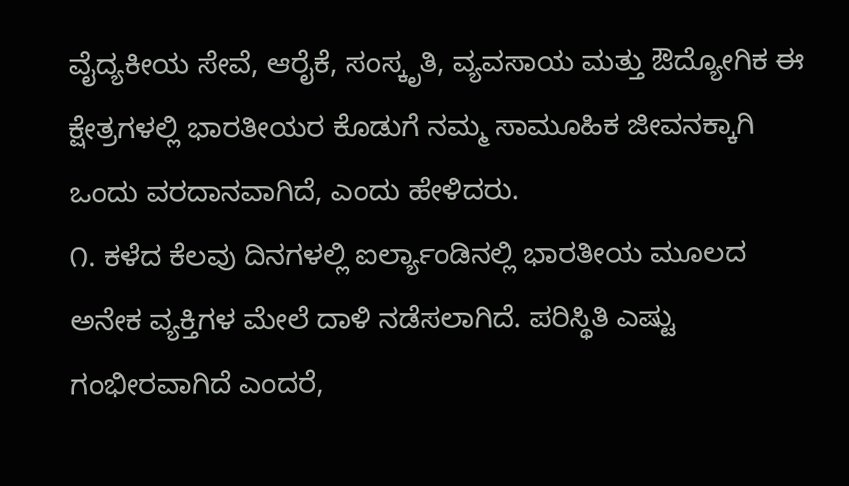ವೈದ್ಯಕೀಯ ಸೇವೆ, ಆರೈಕೆ, ಸಂಸ್ಕೃತಿ, ವ್ಯವಸಾಯ ಮತ್ತು ಔದ್ಯೋಗಿಕ ಈ ಕ್ಷೇತ್ರಗಳಲ್ಲಿ ಭಾರತೀಯರ ಕೊಡುಗೆ ನಮ್ಮ ಸಾಮೂಹಿಕ ಜೀವನಕ್ಕಾಗಿ ಒಂದು ವರದಾನವಾಗಿದೆ, ಎಂದು ಹೇಳಿದರು.
೧. ಕಳೆದ ಕೆಲವು ದಿನಗಳಲ್ಲಿ ಐರ್ಲ್ಯಾಂಡಿನಲ್ಲಿ ಭಾರತೀಯ ಮೂಲದ ಅನೇಕ ವ್ಯಕ್ತಿಗಳ ಮೇಲೆ ದಾಳಿ ನಡೆಸಲಾಗಿದೆ. ಪರಿಸ್ಥಿತಿ ಎಷ್ಟು ಗಂಭೀರವಾಗಿದೆ ಎಂದರೆ,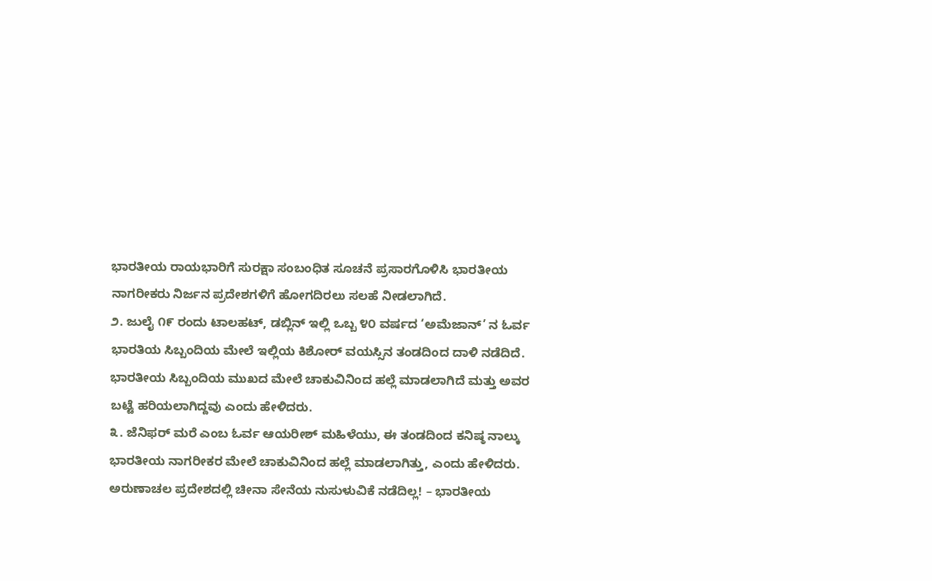ಭಾರತೀಯ ರಾಯಭಾರಿಗೆ ಸುರಕ್ಷಾ ಸಂಬಂಧಿತ ಸೂಚನೆ ಪ್ರಸಾರಗೊಳಿಸಿ ಭಾರತೀಯ ನಾಗರೀಕರು ನಿರ್ಜನ ಪ್ರದೇಶಗಳಿಗೆ ಹೋಗದಿರಲು ಸಲಹೆ ನೀಡಲಾಗಿದೆ.
೨. ಜುಲೈ ೧೯ ರಂದು ಟಾಲಹಟ್, ಡಬ್ಲಿನ್ ಇಲ್ಲಿ ಒಬ್ಬ ೪೦ ವರ್ಷದ ‘ಅಮೆಜಾನ್’ ನ ಓರ್ವ ಭಾರತಿಯ ಸಿಬ್ಬಂದಿಯ ಮೇಲೆ ಇಲ್ಲಿಯ ಕಿಶೋರ್ ವಯಸ್ಸಿನ ತಂಡದಿಂದ ದಾಳಿ ನಡೆದಿದೆ. ಭಾರತೀಯ ಸಿಬ್ಬಂದಿಯ ಮುಖದ ಮೇಲೆ ಚಾಕುವಿನಿಂದ ಹಲ್ಲೆ ಮಾಡಲಾಗಿದೆ ಮತ್ತು ಅವರ ಬಟ್ಟೆ ಹರಿಯಲಾಗಿದ್ದವು ಎಂದು ಹೇಳಿದರು.
೩. ಜೆನಿಫರ್ ಮರೆ ಎಂಬ ಓರ್ವ ಆಯರೀಶ್ ಮಹಿಳೆಯು, ಈ ತಂಡದಿಂದ ಕನಿಷ್ಠ ನಾಲ್ಕು ಭಾರತೀಯ ನಾಗರೀಕರ ಮೇಲೆ ಚಾಕುವಿನಿಂದ ಹಲ್ಲೆ ಮಾಡಲಾಗಿತ್ತು, ಎಂದು ಹೇಳಿದರು.
ಅರುಣಾಚಲ ಪ್ರದೇಶದಲ್ಲಿ ಚೀನಾ ಸೇನೆಯ ನುಸುಳುವಿಕೆ ನಡೆದಿಲ್ಲ! – ಭಾರತೀಯ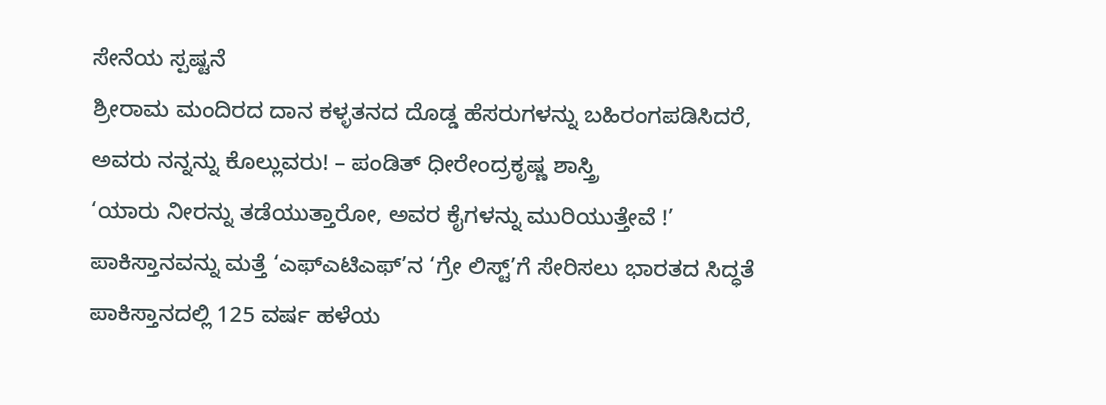ಸೇನೆಯ ಸ್ಪಷ್ಟನೆ
ಶ್ರೀರಾಮ ಮಂದಿರದ ದಾನ ಕಳ್ಳತನದ ದೊಡ್ಡ ಹೆಸರುಗಳನ್ನು ಬಹಿರಂಗಪಡಿಸಿದರೆ, ಅವರು ನನ್ನನ್ನು ಕೊಲ್ಲುವರು! – ಪಂಡಿತ್ ಧೀರೇಂದ್ರಕೃಷ್ಣ ಶಾಸ್ತ್ರಿ
‘ಯಾರು ನೀರನ್ನು ತಡೆಯುತ್ತಾರೋ, ಅವರ ಕೈಗಳನ್ನು ಮುರಿಯುತ್ತೇವೆ !’
ಪಾಕಿಸ್ತಾನವನ್ನು ಮತ್ತೆ ‘ಎಫ್ಎಟಿಎಫ್’ನ ‘ಗ್ರೇ ಲಿಸ್ಟ್’ಗೆ ಸೇರಿಸಲು ಭಾರತದ ಸಿದ್ಧತೆ
ಪಾಕಿಸ್ತಾನದಲ್ಲಿ 125 ವರ್ಷ ಹಳೆಯ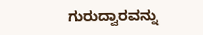ಗುರುದ್ವಾರವನ್ನು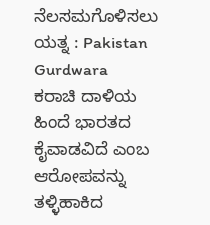ನೆಲಸಮಗೊಳಿಸಲು ಯತ್ನ : Pakistan Gurdwara
ಕರಾಚಿ ದಾಳಿಯ ಹಿಂದೆ ಭಾರತದ ಕೈವಾಡವಿದೆ ಎಂಬ ಆರೋಪವನ್ನು ತಳ್ಳಿಹಾಕಿದ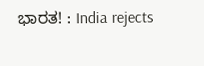ಭಾರತ! : India rejects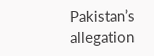Pakistan’s allegation